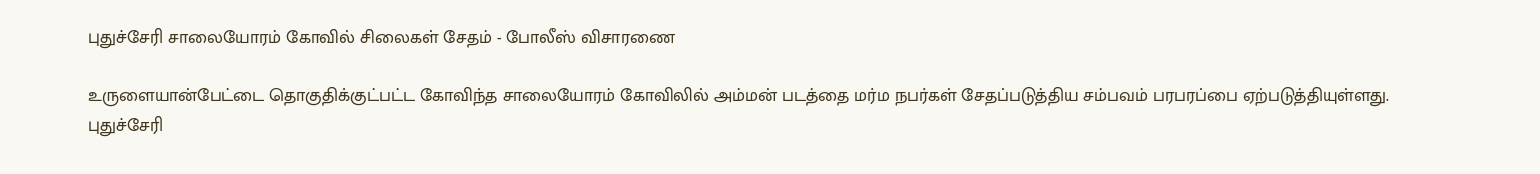புதுச்சேரி சாலையோரம் கோவில் சிலைகள் சேதம் - போலீஸ் விசாரணை

உருளையான்பேட்டை தொகுதிக்குட்பட்ட கோவிந்த சாலையோரம் கோவிலில் அம்மன் படத்தை மர்ம நபர்கள் சேதப்படுத்திய சம்பவம் பரபரப்பை ஏற்படுத்தியுள்ளது.
புதுச்சேரி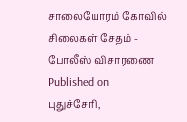சாலையோரம் கோவில் சிலைகள் சேதம் - போலீஸ் விசாரணை
Published on
புதுச்சேரி,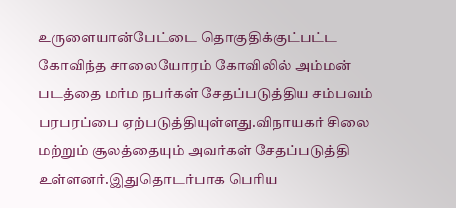உருளையான்பேட்டை தொகுதிக்குட்பட்ட கோவிந்த சாலையோரம் கோவிலில் அம்மன் படத்தை மர்ம நபர்கள் சேதப்படுத்திய சம்பவம் பரபரப்பை ஏற்படுத்தியுள்ளது.விநாயகர் சிலை மற்றும் சூலத்தையும் அவர்கள் சேதப்படுத்தி உள்ளனர்.இதுதொடர்பாக பெரிய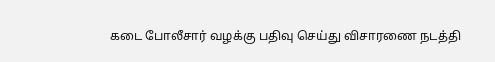கடை போலீசார் வழக்கு பதிவு செய்து விசாரணை நடத்தி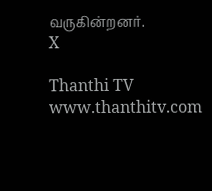வருகின்றனர்.
X

Thanthi TV
www.thanthitv.com